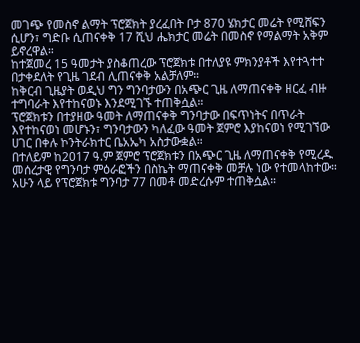መገጭ የመስኖ ልማት ፕሮጀክት ያረፈበት ቦታ 870 ሄክታር መሬት የሚሸፍን ሲሆን፣ ግድቡ ሲጠናቀቅ 17 ሺህ ሔክታር መሬት በመስኖ የማልማት አቅም ይኖረዋል።
ከተጀመረ 15 ዓመታት ያስቆጠረው ፕሮጀክቱ በተለያዩ ምክንያቶች እየተጓተተ በታቀደለት የጊዜ ገደብ ሊጠናቀቅ አልቻለም።
ከቅርብ ጊዜያት ወዲህ ግን ግንባታውን በአጭር ጊዜ ለማጠናቀቅ ዘርፈ ብዙ ተግባራት እየተከናወኑ እንደሚገኙ ተጠቅሷል።
ፕሮጀክቱን በተያዘው ዓመት ለማጠናቀቅ ግንባታው በፍጥነትና በጥራት እየተከናወነ መሆኑን፣ ግንባታውን ካለፈው ዓመት ጀምሮ እያከናወነ የሚገኘው ሀገር በቀሉ ኮንትራክተር ቤአኤካ አስታውቋል።
በተለይም ከ2017 ዓ.ም ጀምሮ ፕሮጀክቱን በአጭር ጊዜ ለማጠናቀቅ የሚረዱ መሰረታዊ የግንባታ ምዕራፎችን በስኬት ማጠናቀቅ መቻሉ ነው የተመላከተው።
አሁን ላይ የፕሮጀክቱ ግንባታ 77 በመቶ መድረሱም ተጠቅሷል።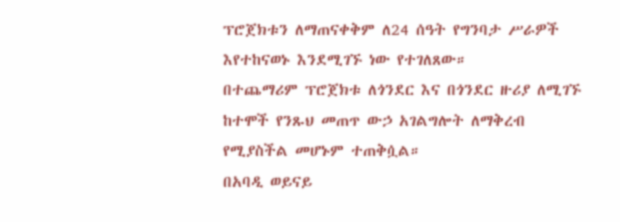ፕሮጀክቱን ለማጠናቀቅም ለ24 ሰዓት የግንባታ ሥራዎች እየተከናወኑ እንደሚገኙ ነው የተገለጸው።
በተጨማሪም ፕሮጀክቱ ለጎንደር እና በጎንደር ዙሪያ ለሚገኙ ከተሞች የንጹህ መጠጥ ውኃ አገልግሎት ለማቅረብ የሚያስችል መሆኑም ተጠቅሷል።
በአባዲ ወይናይ